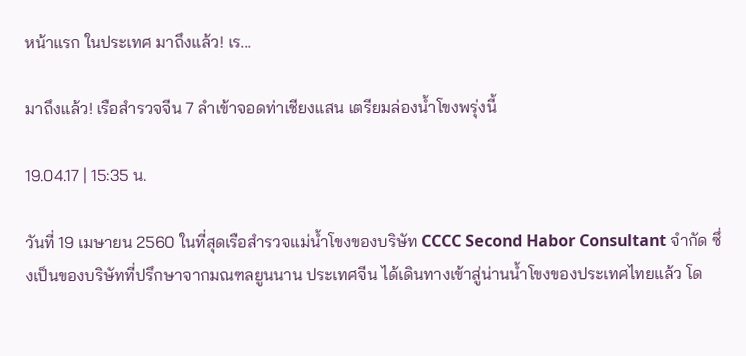หน้าแรก ในประเทศ มาถึงแล้ว! เร...

มาถึงแล้ว! เรือสำรวจจีน 7 ลำเข้าจอดท่าเชียงแสน เตรียมล่องน้ำโขงพรุ่งนี้

19.04.17 | 15:35 น.

วันที่ 19 เมษายน 2560 ในที่สุดเรือสำรวจแม่น้ำโขงของบริษัท CCCC Second Habor Consultant จำกัด ซึ่งเป็นของบริษัทที่ปรึกษาจากมณฑลยูนนาน ประเทศจีน ได้เดินทางเข้าสู่น่านน้ำโขงของประเทศไทยแล้ว โด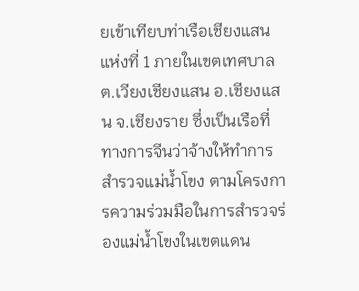ยเข้าเทียบท่าเรือเชียงแสนแห่งที่ 1 ภายในเขตเทศบาล ต.เวียงเชียงแสน อ.เชียงแสน จ.เชียงราย ซึ่งเป็นเรือที่ทางการจีนว่าจ้างให้ทำการสำรวจแม่น้ำโขง ตามโครงการความร่วมมือในการสำรวจร่องแม่น้ำโขงในเขตแดน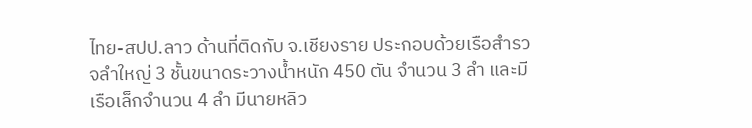ไทย-สปป.ลาว ด้านที่ติดกับ จ.เชียงราย ประกอบด้วยเรือสำรวจลำใหญ่ 3 ชั้นขนาดระวางน้ำหนัก 450 ตัน จำนวน 3 ลำ และมีเรือเล็กจำนวน 4 ลำ มีนายหลิว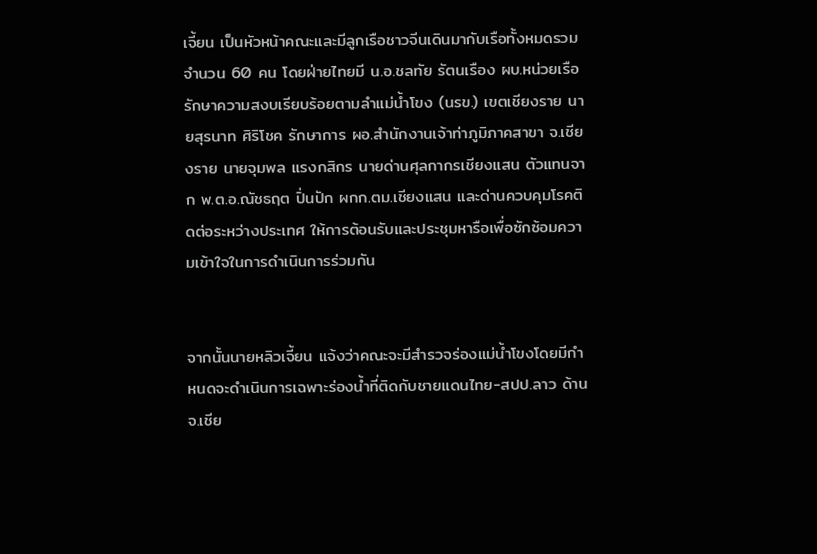เจี้ยน เป็นหัวหน้าคณะและมีลูกเรือชาวจีนเดินมากับเรือทั้งหมดรวมจำนวน 60 คน โดยฝ่ายไทยมี น.อ.ชลทัย รัตนเรือง ผบ.หน่วยเรือรักษาความสงบเรียบร้อยตามลำแม่น้ำโขง (นรข.) เขตเชียงราย นายสุรนาท ศิริโชค รักษาการ ผอ.สำนักงานเจ้าท่าภูมิภาคสาขา จ.เชียงราย นายจุมพล แรงกสิกร นายด่านศุลกากรเชียงแสน ตัวแทนจาก พ.ต.อ.ณัชธฤต ปิ่นปัก ผกก.ตม.เชียงแสน และด่านควบคุมโรคติดต่อระหว่างประเทศ ให้การต้อนรับและประชุมหารือเพื่อซักซ้อมความเข้าใจในการดำเนินการร่วมกัน


จากนั้นนายหลิวเจี้ยน แจ้งว่าคณะจะมีสำรวจร่องแม่น้ำโขงโดยมีกำหนดจะดำเนินการเฉพาะร่องน้ำที่ติดกับชายแดนไทย-สปป.ลาว ด้าน จ.เชีย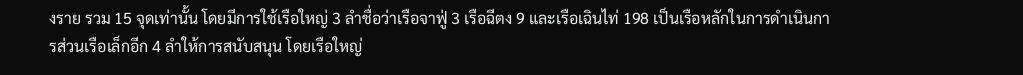งราย รวม 15 จุดเท่านั้น โดยมีการใช้เรือใหญ่ 3 ลำชื่อว่าเรือจาฟู่ 3 เรือฉีตง 9 และเรือเฉินไท่ 198 เป็นเรือหลักในการดำเนินการส่วนเรือเล็กอีก 4 ลำให้การสนับสนุน โดยเรือใหญ่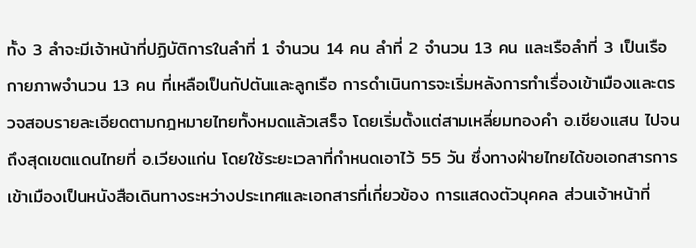ทั้ง 3 ลำจะมีเจ้าหน้าที่ปฏิบัติการในลำที่ 1 จำนวน 14 คน ลำที่ 2 จำนวน 13 คน และเรือลำที่ 3 เป็นเรือกายภาพจำนวน 13 คน ที่เหลือเป็นกัปตันและลูกเรือ การดำเนินการจะเริ่มหลังการทำเรื่องเข้าเมืองและตรวจสอบรายละเอียดตามกฎหมายไทยทั้งหมดแล้วเสร็จ โดยเริ่มตั้งแต่สามเหลี่ยมทองคำ อ.เชียงแสน ไปจนถึงสุดเขตแดนไทยที่ อ.เวียงแก่น โดยใช้ระยะเวลาที่กำหนดเอาไว้ 55 วัน ซึ่งทางฝ่ายไทยได้ขอเอกสารการเข้าเมืองเป็นหนังสือเดินทางระหว่างประเทศและเอกสารที่เกี่ยวข้อง การแสดงตัวบุคคล ส่วนเจ้าหน้าที่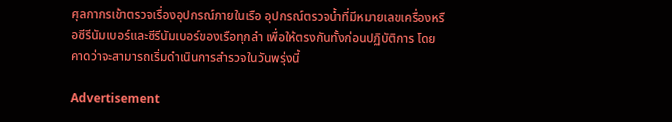ศุลกากรเข้าตรวจเรื่องอุปกรณ์ภายในเรือ อุปกรณ์ตรวจน้ำที่มีหมายเลขเครื่องหรือซีรีนัมเบอร์และซีรีนัมเบอร์ของเรือทุกลำ เพื่อให้ตรงกันทั้งก่อนปฏิบัติการ โดยคาดว่าจะสามารถเริ่มดำเนินการสำรวจในวันพรุ่งนี้

Advertisement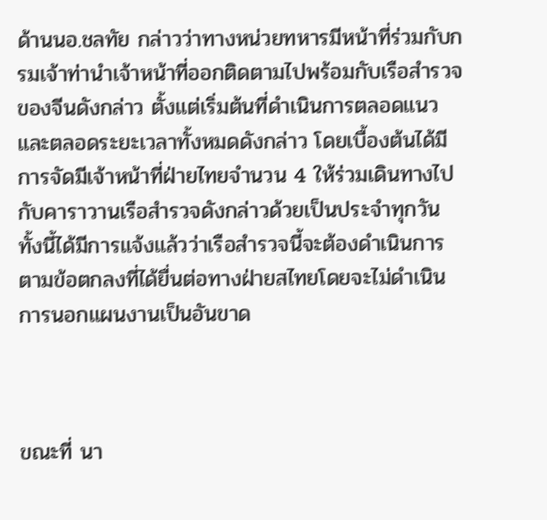ด้านนอ.ชลทัย กล่าวว่าทางหน่วยทหารมีหน้าที่ร่วมกับกรมเจ้าท่านำเจ้าหน้าที่ออกติดตามไปพร้อมกับเรือสำรวจของจีนดังกล่าว ตั้งแต่เริ่มต้นที่ดำเนินการตลอดแนวและตลอดระยะเวลาทั้งหมดดังกล่าว โดยเบื้องต้นได้มีการจัดมีเจ้าหน้าที่ฝ่ายไทยจำนวน 4 ให้ร่วมเดินทางไปกับคาราวานเรือสำรวจดังกล่าวด้วยเป็นประจำทุกวัน ทั้งนี้ได้มีการแจ้งแล้วว่าเรือสำรวจนี้จะต้องดำเนินการตามข้อตกลงที่ได้ยื่นต่อทางฝ่ายสไทยโดยจะไม่ดำเนินการนอกแผนงานเป็นอันขาด



ขณะที่ นา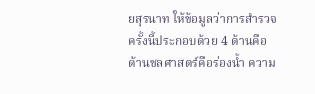ยสุรนาท ให้ข้อมูลว่าการสำรวจครั้งนี้ประกอบด้วย 4 ด้านคือด้านชลศาสตร์คือร่องน้ำ ความ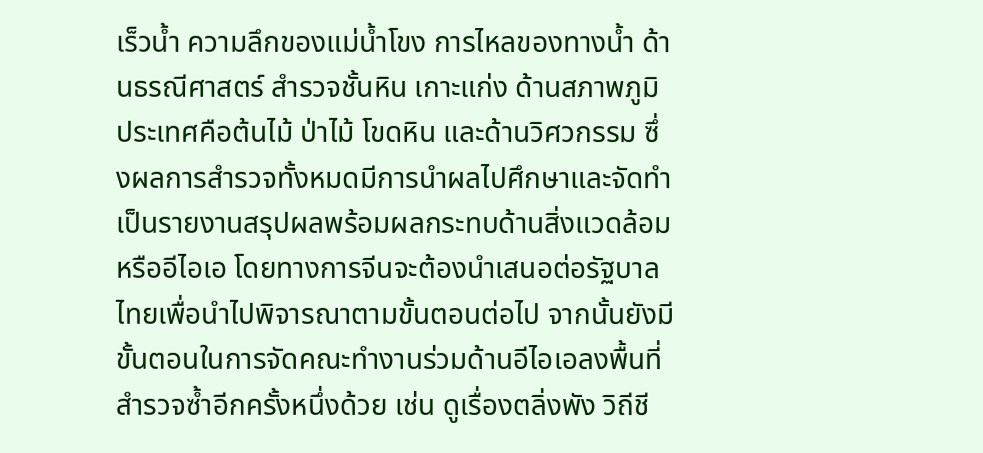เร็วน้ำ ความลึกของแม่น้ำโขง การไหลของทางน้ำ ด้านธรณีศาสตร์ สำรวจชั้นหิน เกาะแก่ง ด้านสภาพภูมิประเทศคือต้นไม้ ป่าไม้ โขดหิน และด้านวิศวกรรม ซึ่งผลการสำรวจทั้งหมดมีการนำผลไปศึกษาและจัดทำเป็นรายงานสรุปผลพร้อมผลกระทบด้านสิ่งแวดล้อมหรืออีไอเอ โดยทางการจีนจะต้องนำเสนอต่อรัฐบาลไทยเพื่อนำไปพิจารณาตามขั้นตอนต่อไป จากนั้นยังมีขั้นตอนในการจัดคณะทำงานร่วมด้านอีไอเอลงพื้นที่สำรวจซ้ำอีกครั้งหนึ่งด้วย เช่น ดูเรื่องตลิ่งพัง วิถีชี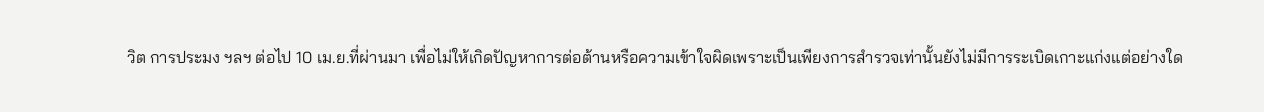วิต การประมง ฯลฯ ต่อไป 10 เม.ย.ที่ผ่านมา เพื่อไม่ให้เกิดปัญหาการต่อต้านหรือความเข้าใจผิดเพราะเป็นเพียงการสำรวจเท่านั้นยังไม่มีการระเบิดเกาะแก่งแต่อย่างใด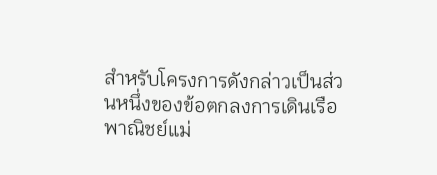สำหรับโครงการดังกล่าวเป็นส่วนหนึ่งของข้อตกลงการเดินเรือพาณิชย์แม่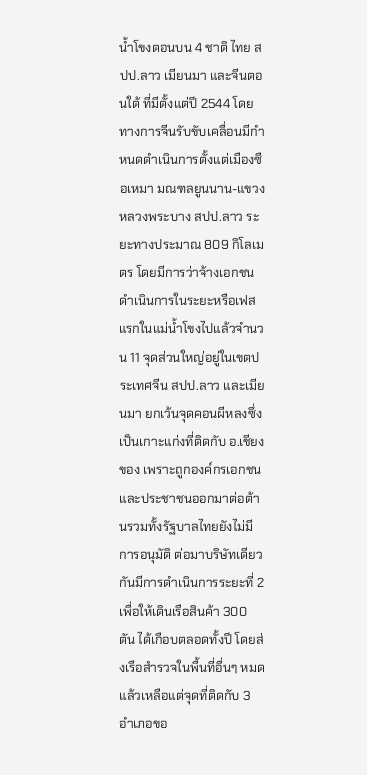น้ำโขงตอนบน 4 ชาติ ไทย สปป.ลาว เมียนมา และจีนตอนใต้ ที่มีตั้งแต่ปี 2544 โดยทางการจีนรับขับเคลื่อนมีกำหนดดำเนินการตั้งแต่เมืองซือเหมา มณฑลยูนนาน-แขวงหลวงพระบาง สปป.ลาว ระยะทางประมาณ 809 กิโลเมตร โดยมีการว่าจ้างเอกชนดำเนินการในระยะหรือเฟสแรกในแม่น้ำโขงไปแล้วจำนวน 11 จุดส่วนใหญ่อยู่ในเขตประเทศจีน สปป.ลาว และเมียนมา ยกเว้นจุดคอนผีหลงซึ่งเป็นเกาะแก่งที่ติดกับ อ.เชียงของ เพราะถูกองค์กรเอกชนและประชาชนออกมาต่อต้านรวมทั้งรัฐบาลไทยยังไม่มีการอนุมัติ ต่อมาบริษัทเดียวกันมีการดำเนินการระยะที่ 2 เพื่อให้เดินเรือสินค้า 300 ตัน ได้เกือบตลอดทั้งปี โดยส่งเรือสำรวจในพื้นที่อื่นๆ หมดแล้วเหลือแต่จุดที่ติดกับ 3 อำเภอขอ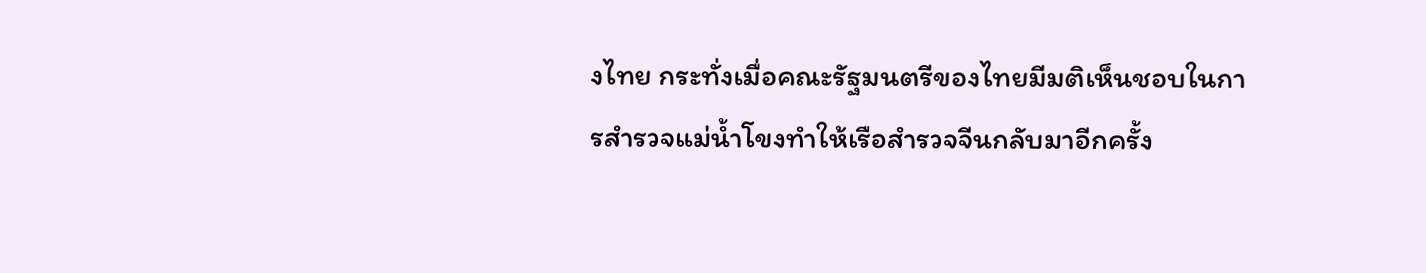งไทย กระทั่งเมื่อคณะรัฐมนตรีของไทยมีมติเห็นชอบในการสำรวจแม่น้ำโขงทำให้เรือสำรวจจีนกลับมาอีกครั้ง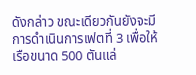ดังกล่าว ขณะเดียวกันยังจะมีการดำเนินการเฟตที่ 3 เพื่อให้เรือขนาด 500 ตันแล่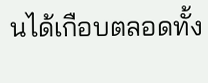นได้เกือบตลอดทั้ง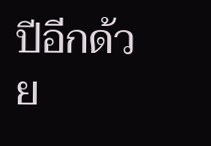ปีอีกด้วย